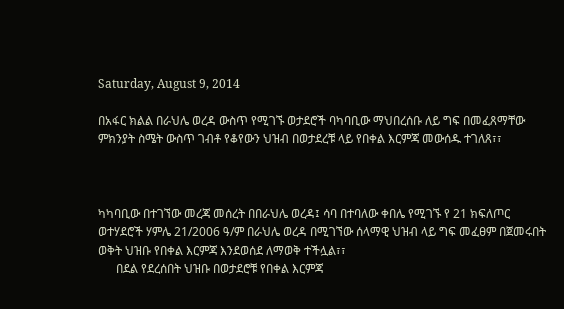Saturday, August 9, 2014

በአፋር ክልል በራህሌ ወረዳ ውስጥ የሚገኙ ወታደሮች ባካባቢው ማህበረሰቡ ለይ ግፍ በመፈጸማቸው ምክንያት ስሜት ውስጥ ገብቶ የቆየውን ህዝብ በወታደረቹ ላይ የበቀል እርምጃ መውሰዱ ተገለጸ፣፣



ካካባቢው በተገኘው መረጃ መሰረት በበራህሌ ወረዳ፤ ሳባ በተባለው ቀበሌ የሚገኙ የ 21 ክፍለጦር ወተሃደሮች ሃምሌ 21/2006 ዓ/ም በራህሌ ወረዳ በሚገኘው ሰላማዊ ህዝብ ላይ ግፍ መፈፀም በጀመሩበት ወቅት ህዝቡ የበቀል እርምጃ እንደወሰደ ለማወቅ ተችሏል፣፣
      በደል የደረሰበት ህዝቡ በወታደሮቹ የበቀል እርምጃ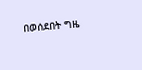በወሰደበት ግዜ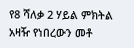የ8 ሻለቃ 2 ሃይል ምክትል አዛዥ የነበረውን መቶ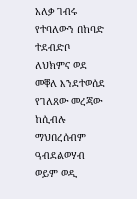አለቃ ገብሩ የተባለውን በከባድ ተደብድቦ ለህክምና ወደ መቐለ እንደተወሰደ የገለጸው መረጃው ከሲብሉ ማህበረሰብም ዓብደልወሃብ ወይም ወዲ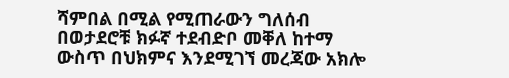ሻምበል በሚል የሚጠራውን ግለሰብ በወታደሮቹ ክፉኛ ተደብድቦ መቐለ ከተማ ውስጥ በህክምና እንደሚገኘ መረጃው አክሎ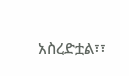አስረድቷል፣፣